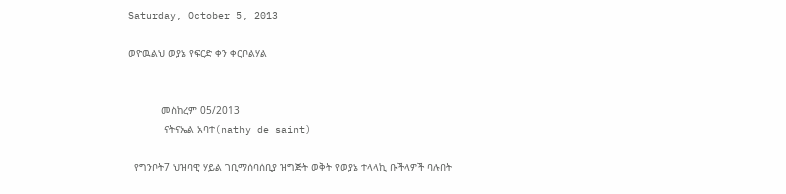Saturday, October 5, 2013

ወዮዉልህ ወያኔ የፍርድ ቀን ቀርቦልሃል


           መስከረም 05/2013
            ናትናኤል አባተ(nathy de saint)

  የግንቦት7 ህዝባዊ ሃይል ገቢማሰባሰቢያ ዝግጅት ወቅት የወያኔ ተላላኪ ቡችላዎች ባሉበት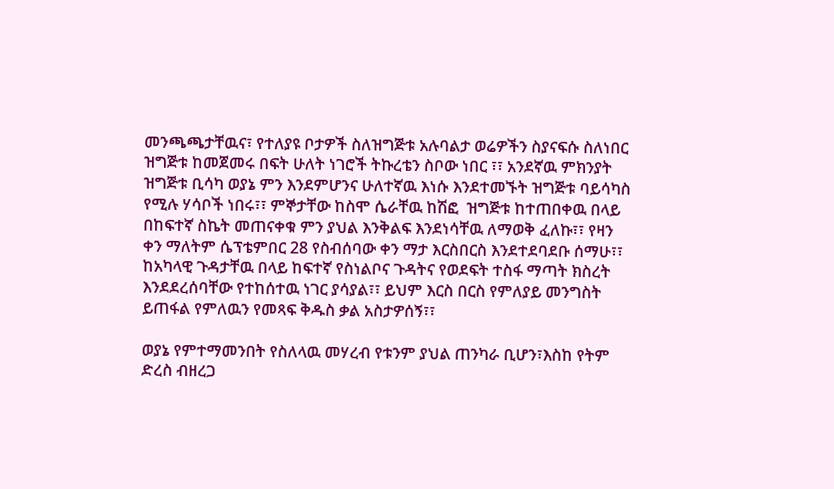መንጫጫታቸዉና፣ የተለያዩ ቦታዎች ስለዝግጅቱ አሉባልታ ወሬዎችን ስያናፍሱ ስለነበር ዝግጅቱ ከመጀመሩ በፍት ሁለት ነገሮች ትኩረቴን ስቦው ነበር ፣፣ አንደኛዉ ምክንያት ዝግጅቱ ቢሳካ ወያኔ ምን እንደምሆንና ሁለተኛዉ እነሱ እንደተመኙት ዝግጅቱ ባይሳካስ የሚሉ ሃሳቦች ነበሩ፣፣ ምኞታቸው ከስሞ ሴራቸዉ ከሽፎ  ዝግጅቱ ከተጠበቀዉ በላይ በከፍተኛ ስኬት መጠናቀቁ ምን ያህል እንቅልፍ እንደነሳቸዉ ለማወቅ ፈለኩ፣፣ የዛን ቀን ማለትም ሴፕቴምበር 28 የስብሰባው ቀን ማታ እርስበርስ እንደተደባደቡ ሰማሁ፣፣ ከአካላዊ ጉዳታቸዉ በላይ ከፍተኛ የስነልቦና ጉዳትና የወደፍት ተስፋ ማጣት ክስረት እንደደረሰባቸው የተከሰተዉ ነገር ያሳያል፣፣ ይህም እርስ በርስ የምለያይ መንግስት ይጠፋል የምለዉን የመጻፍ ቅዱስ ቃል አስታዎሰኝ፣፣

ወያኔ የምተማመንበት የስለላዉ መሃረብ የቱንም ያህል ጠንካራ ቢሆን፣እስከ የትም ድረስ ብዘረጋ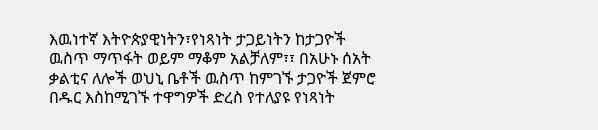እዉነተኛ እትዮጵያዊነትን፣የነጻነት ታጋይነትን ከታጋዮች ዉስጥ ማጥፋት ወይም ማቆም አልቻለም፣፣ በአሁኑ ሰአት ቃልቲና ለሎች ወህኒ ቤቶች ዉስጥ ከምገኙ ታጋዮች ጀምሮ በዱር እስከሚገኙ ተዋግዎች ድረስ የተለያዩ የነጻነት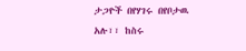ታጋዮች በየሃገሩ በየቦታዉ አሉ፣፣ ከስሩ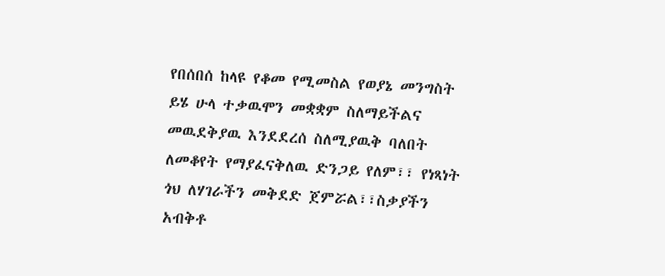የበሰበሰ ከላዩ የቆመ የሚመስል የወያኔ መንግስት ይሄ ሁላ ተቃዉሞን መቋቋም ስለማይችልና መዉደቅያዉ እንደደረሰ ስለሚያዉቅ ባለበት ለመቆየት የማያፈናቅለዉ ድንጋይ የለም፣፣ የነጻነት ጎህ ለሃገራችን መቅደድ ጀምሯል፣፣ስቃያችን አብቅቶ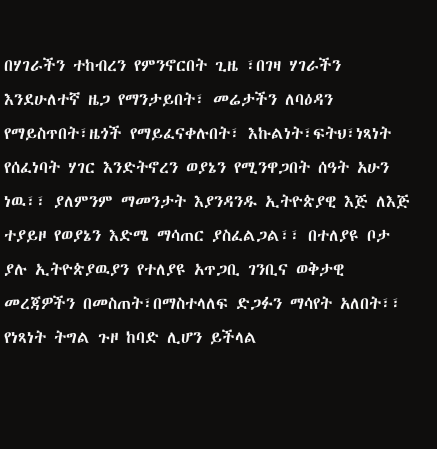በሃገራችን ተከብረን የምንኖርበት ጊዜ ፣በገዛ ሃገራችን እንደሁለተኛ ዜጋ የማንታይበት፣ መሬታችን ለባዕዳን የማይስጥበት፣ዜጎች የማይፈናቀሉበት፣ እኩልነት፣ፍትህ፣ነጻነት የሰፈነባት ሃገር እንድትኖረን ወያኔን የሚንዋጋበት ሰዓት አሁን ነዉ፣፣ ያለምንም ማመንታት እያንዳንዱ ኢትዮጵያዊ እጅ ለእጅ ተያይዞ የወያኔን እድሜ ማሳጠር ያስፈልጋል፣፣ በተለያዩ ቦታ ያሉ ኢትዮጵያዉያን የተለያዩ አጥጋቢ ገንቢና ወቅታዊ መረጃዎችን በመስጠት፣በማስተላለፍ ድጋፉን ማሳየት አለበት፣፣ የነጻነት ትግል ጉዞ ከባድ ሊሆን ይችላል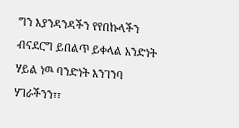ግን እያንዳንዳችን የየበኩላችን ብናደርግ ይበልጥ ይቀላል አንድነት ሃይል ነዉ ባንድነት እንገንባ ሃገራችንን፣፣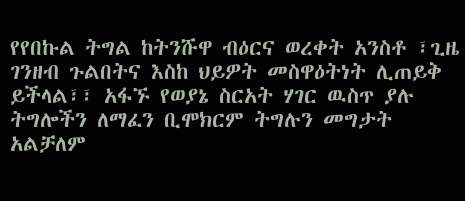የየበኩል ትግል ከትንሹዋ ብዕርና ወረቀት አንስቶ ፣ጊዜ ገንዘብ ጉልበትና እስከ ህይዎት መስዋዕትነት ሊጠይቅ ይችላል፣፣ አፋኙ የወያኔ ስርአት ሃገር ዉስጥ ያሉ ትግሎችን ለማፈን ቢሞክርም ትግሉን መግታት አልቻለም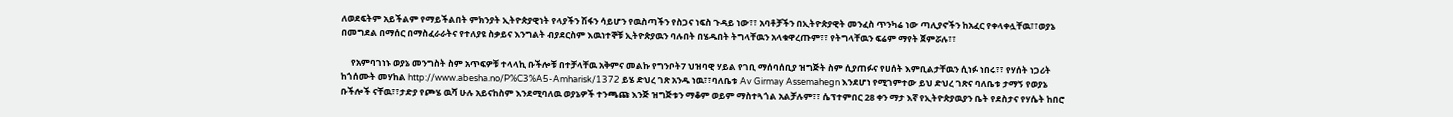ለወደፍትም አይችልም የማይችልበት ምክንያት ኢትዮጵያዊነት የላያችን ሽፋን ሳይሆን የዉስጣችን የስጋና ነፍስ ጉዳይ ነው፣፣ አባቶቻችን በኢትዮጵያዊት መንፈስ ጥንካሬ ነው ጣሊያኖችን ከአፈር የቀላቀሏቸዉ፣፣ወያኔ በመግደል በማሰር በማስፈራራትና የተለያዩ ስቃይና እንግልት ብያደርስም እዉነተኞቹ ኢትዮጵያዉን ባሉበት በሄዱበት ትግላቸዉን አላቁዋረጡም፣፣ የትግላቸዉን ፍሬም ማየት ጀምሯሉ፣፣

     የአምባገነኑ ወያኔ መንግስት ስም አጥፍዎቹ ተላላኪ ቡችሎቹ በተቻላቸዉ አቅምና መልኩ የግንቦት7 ህዝባዊ ሃይል የገቢ ማሰባሰቢያ ዝግጅት ስም ሲያጠፉና የሀሰት እምቢልታቸዉን ሲነፉ ነበሩ፣፣ የሃሰት ነጋሪት ከጎሰሙት መሃከል http://www.abesha.no/P%C3%A5-Amharisk/1372 ይሄ ድህረ ገጽ አንዱ ነዉ፣፣ባለቤቱ Av Girmay Assemahegn እንደሆነ የሚገምተው ይህ ድህረ ገጽና ባለቤቱ ታማኝ የወያኔ ቡችሎች ናቸዉ፣፣ታድያ የጮሄ ዉሻ ሁሉ አይናከስም እንደሚባለዉ ወያኔዎች ተንጫጩ እንጅ ዝግጅቱን ማቆም ወይም ማስተጓጎል አልቻሉም፣፣ ሴፕተምበር 28 ቀን ማታ እኛ የኢትዮጵያዉያን ቤት የደስታና የሃሴት ከበሮ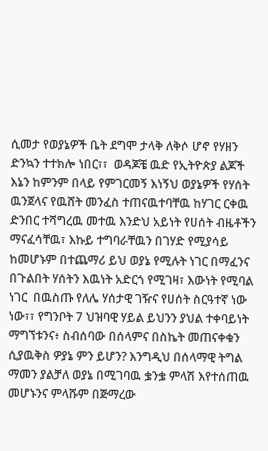ሲመታ የወያኔዎች ቤት ደግሞ ታላቅ ለቅሶ ሆኖ የሃዘን ድንኳን ተተክሎ ነበር፣፣  ወዳጆቼ ዉድ የኢትዮጵያ ልጆች እኔን ከምንም በላይ የምገርመኝ እነኝህ ወያኔዎች የሃሰት ዉንጀላና የዉሸት መንፈስ ተጠናዉተባቸዉ ከሃገር ርቀዉ ድንበር ተሻግረዉ መተዉ እንድህ አይነት የሀሰት ብዜቶችን ማናፈሳቸዉ፣ እኩይ ተግባራቸዉን በገሃድ የሚያሳይ ከመሆኑም በተጨማሪ ይህ ወያኔ የሚሉት ነገር በማፈንና በጉልበት ሃሰትን እዉነት አድርጎ የሚገዛ፣ እውነት የሚባል ነገር  በዉስጡ የለሌ ሃሰታዊ ገዥና የሀሰት ስርዓተኛ ነው ነው፣፣ የግንቦት 7 ህዝባዊ ሃይል ይህንን ያህል ተቀባይነት ማግኘቱንና፥ ስብሰባው በሰላምና በስኬት መጠናቀቁን ሲያዉቅስ ዎያኔ ምን ይሆን? እንግዲህ በሰላማዊ ትግል ማመን ያልቻለ ወያኔ በሚገባዉ ቌንቌ ምላሽ እየተሰጠዉ መሆኑንና ምላሹም በጅማረው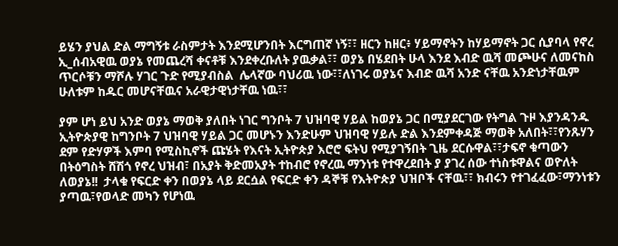ይሄን ያህል ድል ማግኝቱ ራስምታት እንደሚሆንበት እርግጠኛ ነኝ፣፣ ዘርን ከዘር፥ ሃይማኖትን ከሃይማኖት ጋር ሲያባላ የኖረ ኢ_ሰብአዊዉ ወያኔ የመጨረሻ ቀናቶቹ እንደቀረቡለት ያዉቃል፣፣ ወያኔ በሄደበት ሁላ እንደ እብድ ዉሻ መጮሁና ለመናከስ ጥርሶቹን ማሾሉ ሃገር ጉድ የሚያብስል  ሌላኛው ባህሪዉ ነው፣፣ለነገሩ ወያኔና እብድ ዉሻ አንድ ናቸዉ አንድነታቸዉም ሁለቱም ከዱር መሆናቸዉና አራዊታዊነታቸዉ ነዉ፣፣

ያም ሆነ ይህ አንድ ወያኔ ማወቅ ያለበት ነገር ግንቦት 7 ህዝባዊ ሃይል ከወያኔ ጋር በሚያደርገው የትግል ጉዞ እያንዳንዱ ኢትዮጵያዊ ከግንቦት 7 ህዝባዊ ሃይል ጋር መሆኑን እንድሁም ህዝባዊ ሃይሉ ድል እንደምቀዳጅ ማወቅ አለበት፣፣የንጹሃን ደም የድሃዎች እምባ የሚስኪኖች ጩሄት የእናት ኢትዮጵያ እሮሮ ፍትህ የሚያገኝበት ጊዜ ደርሱዋል፣፣ታፍኖ ቁጣውን በትዕግስት ሸሽጎ የኖረ ህዝብ፣ በአያት ቅድመአያት ተከብሮ የኖረዉ ማንነቱ የተዋረደበት ያ ያገረ ሰው ተነስቱዋልና ወዮለት ለወያኔ!!  ታላቁ የፍርድ ቀን በወያኔ ላይ ደርሷል የፍርድ ቀን ዳኞቹ የእትዮጵያ ህዝቦች ናቸዉ፣፣ ክብሩን የተገፈፈው፣ማንነቱን ያጣዉ፣የወላድ መካን የሆነዉ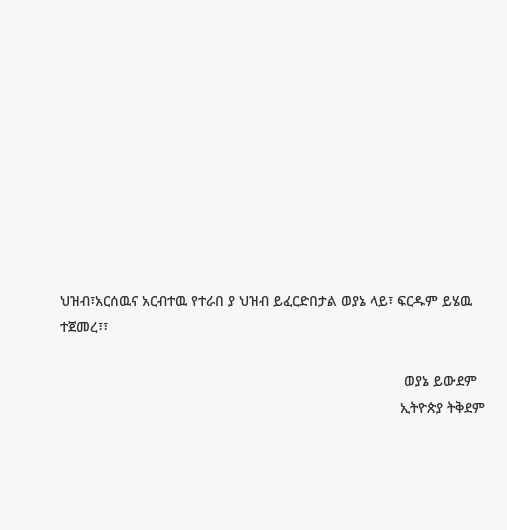ህዝብ፣አርሰዉና አርብተዉ የተራበ ያ ህዝብ ይፈርድበታል ወያኔ ላይ፣ ፍርዱም ይሄዉ ተጀመረ፣፣

                                                                                      ወያኔ ይውደም
                                                                                     ኢትዮጵያ ትቅደም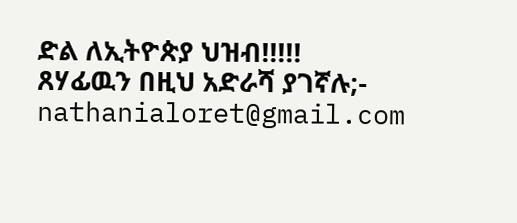ድል ለኢትዮጵያ ህዝብ!!!!!
ጸሃፊዉን በዚህ አድራሻ ያገኛሉ;- nathanialoret@gmail.com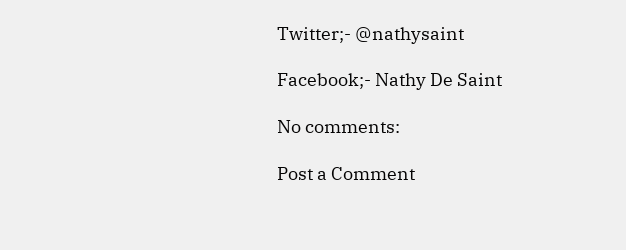Twitter;- @nathysaint

Facebook;- Nathy De Saint

No comments:

Post a Comment